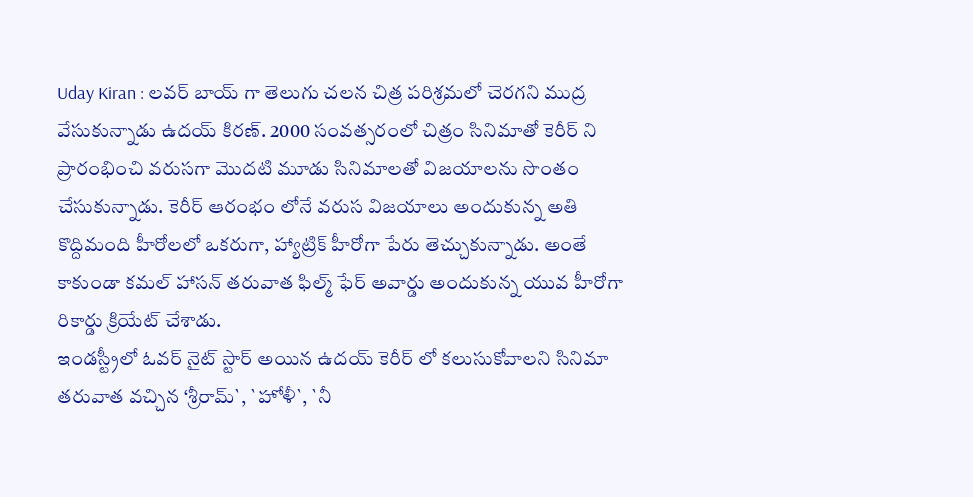Uday Kiran : లవర్ బాయ్ గా తెలుగు చలన చిత్ర పరిశ్రమలో చెరగని ముద్ర వేసుకున్నాడు ఉదయ్ కిరణ్. 2000 సంవత్సరంలో చిత్రం సినిమాతో కెరీర్ ని ప్రారంభించి వరుసగా మొదటి మూడు సినిమాలతో విజయాలను సొంతం చేసుకున్నాడు. కెరీర్ ఆరంభం లోనే వరుస విజయాలు అందుకున్న అతి కొద్దిమంది హీరోలలో ఒకరుగా, హ్యాట్రిక్ హీరోగా పేరు తెచ్చుకున్నాడు. అంతే కాకుండా కమల్ హాసన్ తరువాత ఫిల్మ్ ఫేర్ అవార్డు అందుకున్న యువ హీరోగా రికార్డు క్రియేట్ చేశాడు.
ఇండస్ట్రీలో ఓవర్ నైట్ స్టార్ అయిన ఉదయ్ కెరీర్ లో కలుసుకోవాలని సినిమా తరువాత వచ్చిన ‘శ్రీరామ్`, `హోళీ`, `నీ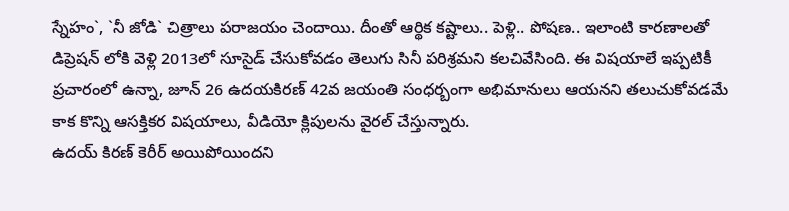స్నేహం`, `నీ జోడి` చిత్రాలు పరాజయం చెందాయి. దీంతో ఆర్థిక కష్టాలు.. పెళ్లి.. పోషణ.. ఇలాంటి కారణాలతో డిప్రెషన్ లోకి వెళ్లి 2013లో సూసైడ్ చేసుకోవడం తెలుగు సినీ పరిశ్రమని కలచివేసింది. ఈ విషయాలే ఇప్పటికీ ప్రచారంలో ఉన్నా, జూన్ 26 ఉదయకిరణ్ 42వ జయంతి సంధర్బంగా అభిమానులు ఆయనని తలుచుకోవడమే కాక కొన్ని ఆసక్తికర విషయాలు, వీడియో క్లిపులను వైరల్ చేస్తున్నారు.
ఉదయ్ కిరణ్ కెరీర్ అయిపోయిందని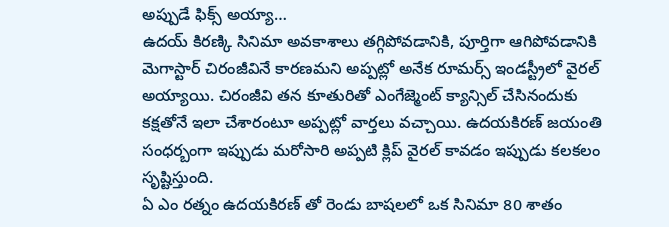అప్పుడే ఫిక్స్ అయ్యా…
ఉదయ్ కిరణ్కి సినిమా అవకాశాలు తగ్గిపోవడానికి, పూర్తిగా ఆగిపోవడానికి మెగాస్టార్ చిరంజీవినే కారణమని అప్పట్లో అనేక రూమర్స్ ఇండస్ట్రీలో వైరల్ అయ్యాయి. చిరంజీవి తన కూతురితో ఎంగేజ్మెంట్ క్యాన్సిల్ చేసినందుకు కక్షతోనే ఇలా చేశారంటూ అప్పట్లో వార్తలు వచ్చాయి. ఉదయకిరణ్ జయంతి సంధర్బంగా ఇప్పుడు మరోసారి అప్పటి క్లిప్ వైరల్ కావడం ఇప్పుడు కలకలం సృష్టిస్తుంది.
ఏ ఎం రత్నం ఉదయకిరణ్ తో రెండు బాషలలో ఒక సినిమా 80 శాతం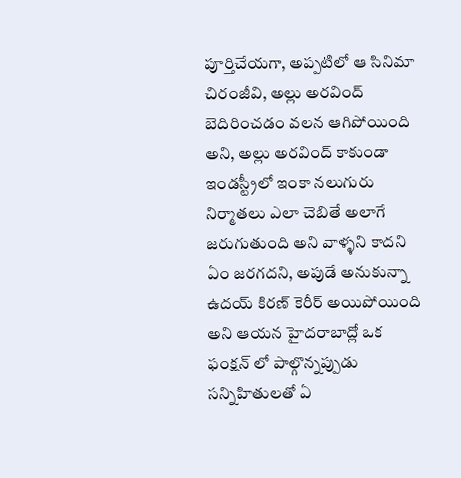పూర్తిచేయగా, అప్పటిలో ఆ సినిమా చిరంజీవి, అల్లు అరవింద్ బెదిరించడం వలన ఆగిపోయింది అని, అల్లు అరవింద్ కాకుండా ఇండస్ట్రీలో ఇంకా నలుగురు నిర్మాతలు ఎలా చెబితే అలాగే జరుగుతుంది అని వాళ్ళని కాదని ఏం జరగదని, అపుడే అనుకున్నా ఉదయ్ కిరణ్ కెరీర్ అయిపోయింది అని ఆయన హైదరాబాద్లో ఒక ఫంక్షన్ లో పాల్గొన్నప్పుడు సన్నిహితులతో ఏ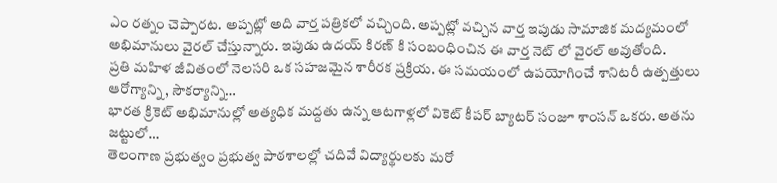ఎం రత్నం చెప్పారట. అప్పట్లో అది వార్త పత్రికలో వచ్చింది. అప్పట్లో వచ్చిన వార్త ఇపుడు సామాజిక మద్యమంలో అభిమానులు వైరల్ చేస్తున్నారు. ఇపుడు ఉదయ్ కిరణ్ కి సంబంధించిన ఈ వార్త నెట్ లో వైరల్ అవుతోంది.
ప్రతి మహిళ జీవితంలో నెలసరి ఒక సహజమైన శారీరక ప్రక్రియ. ఈ సమయంలో ఉపయోగించే శానిటరీ ఉత్పత్తులు ఆరోగ్యాన్ని, సౌకర్యాన్ని…
భారత క్రికెట్ అభిమానుల్లో అత్యధిక మద్దతు ఉన్న ఆటగాళ్లలో వికెట్ కీపర్ బ్యాటర్ సంజూ శాంసన్ ఒకరు. అతను జట్టులో…
తెలంగాణ ప్రభుత్వం ప్రభుత్వ పాఠశాలల్లో చదివే విద్యార్థులకు మరో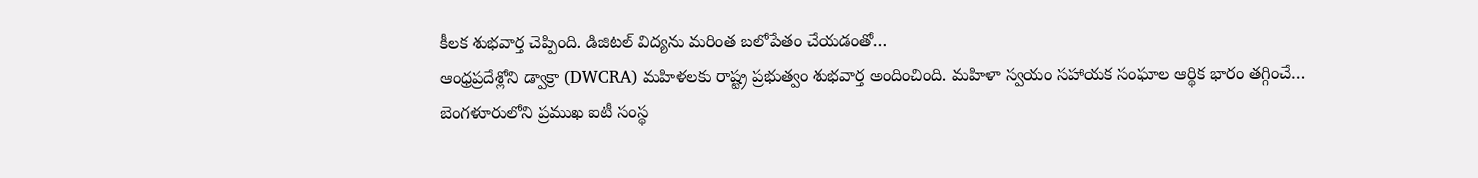కీలక శుభవార్త చెప్పింది. డిజిటల్ విద్యను మరింత బలోపేతం చేయడంతో…
ఆంధ్రప్రదేశ్లోని డ్వాక్రా (DWCRA) మహిళలకు రాష్ట్ర ప్రభుత్వం శుభవార్త అందించింది. మహిళా స్వయం సహాయక సంఘాల ఆర్థిక భారం తగ్గించే…
బెంగళూరులోని ప్రముఖ ఐటీ సంస్థ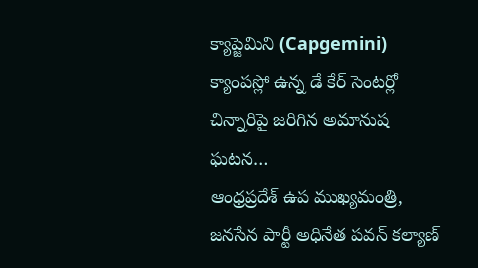క్యాప్జెమిని (Capgemini) క్యాంపస్లో ఉన్న డే కేర్ సెంటర్లో చిన్నారిపై జరిగిన అమానుష ఘటన…
ఆంధ్రప్రదేశ్ ఉప ముఖ్యమంత్రి, జనసేన పార్టీ అధినేత పవన్ కల్యాణ్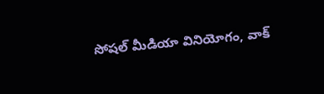సోషల్ మీడియా వినియోగం, వాక్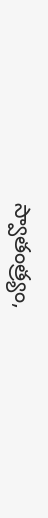స్వాతంత్ర్యం,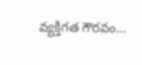వ్యక్తిగత గౌరవం…